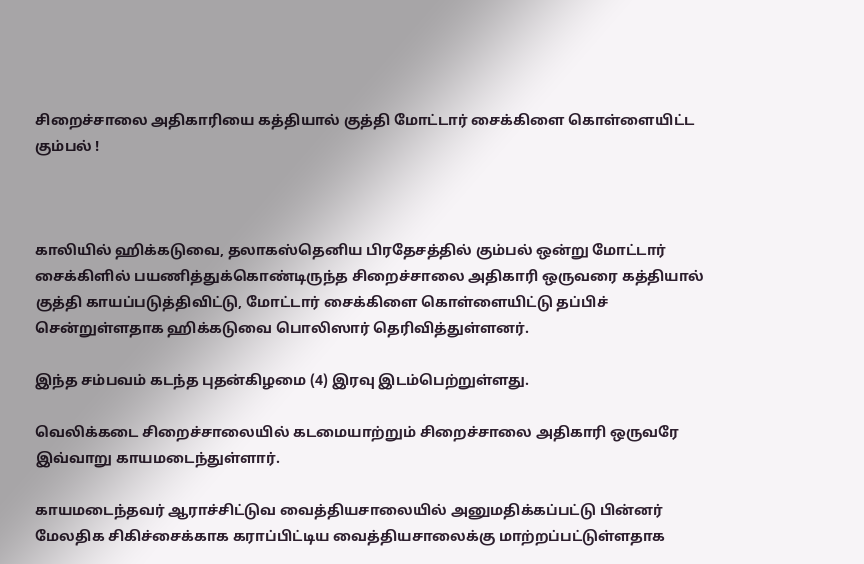சிறைச்சாலை அதிகாரியை கத்தியால் குத்தி மோட்டார் சைக்கிளை கொள்ளையிட்ட கும்பல் !



காலியில் ஹிக்கடுவை, தலாகஸ்தெனிய பிரதேசத்தில் கும்பல் ஒன்று மோட்டார் சைக்கிளில் பயணித்துக்கொண்டிருந்த சிறைச்சாலை அதிகாரி ஒருவரை கத்தியால் குத்தி காயப்படுத்திவிட்டு, மோட்டார் சைக்கிளை கொள்ளையிட்டு தப்பிச் சென்றுள்ளதாக ஹிக்கடுவை பொலிஸார் தெரிவித்துள்ளனர்.

இந்த சம்பவம் கடந்த புதன்கிழமை (4) இரவு இடம்பெற்றுள்ளது.

வெலிக்கடை சிறைச்சாலையில் கடமையாற்றும் சிறைச்சாலை அதிகாரி ஒருவரே இவ்வாறு காயமடைந்துள்ளார்.

காயமடைந்தவர் ஆராச்சிட்டுவ வைத்தியசாலையில் அனுமதிக்கப்பட்டு பின்னர் மேலதிக சிகிச்சைக்காக கராப்பிட்டிய வைத்தியசாலைக்கு மாற்றப்பட்டுள்ளதாக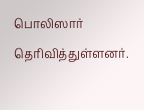பொலிஸார் தெரிவித்துள்ளனர்.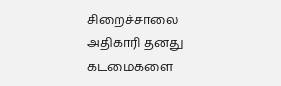சிறைச்சாலை அதிகாரி தனது கடமைகளை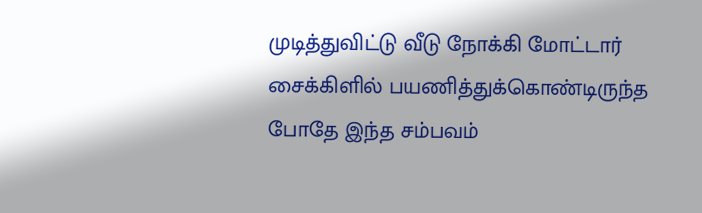முடித்துவிட்டு வீடு நோக்கி மோட்டார் சைக்கிளில் பயணித்துக்கொண்டிருந்த போதே இந்த சம்பவம்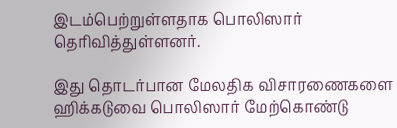இடம்பெற்றுள்ளதாக பொலிஸார் தெரிவித்துள்ளனர்.

இது தொடர்பான மேலதிக விசாரணைகளை ஹிக்கடுவை பொலிஸார் மேற்கொண்டு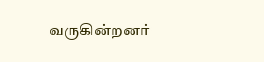வருகின்றனர்